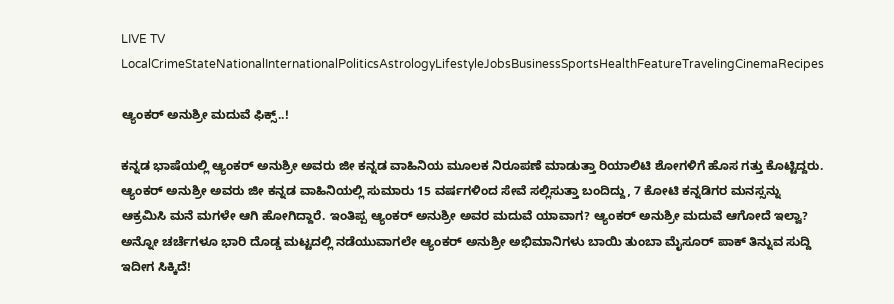LIVE TV LocalCrimeStateNationalInternationalPoliticsAstrologyLifestyleJobsBusinessSportsHealthFeatureTravelingCinemaRecipes

ಆ್ಯಂಕ‌ರ್ ಅನುಶ್ರೀ ಮದುವೆ ಫಿಕ್ಸ್..!

ಕನ್ನಡ ಭಾಷೆಯಲ್ಲಿ ಆ್ಯಂಕ‌ರ್ ಅನುಶ್ರೀ ಅವರು ಜೀ ಕನ್ನಡ ವಾಹಿನಿಯ ಮೂಲಕ ನಿರೂಪಣೆ ಮಾಡುತ್ತಾ ರಿಯಾಲಿಟಿ ಶೋಗಳಿಗೆ ಹೊಸ ಗತ್ತು ಕೊಟ್ಟಿದ್ದರು. ಆ್ಯಂಕ‌ರ್ ಅನುಶ್ರೀ ಅವರು ಜೀ ಕನ್ನಡ ವಾಹಿನಿಯಲ್ಲಿ ಸುಮಾರು 15 ವರ್ಷಗಳಿಂದ ಸೇವೆ ಸಲ್ಲಿಸುತ್ತಾ ಬಂದಿದ್ದು, 7 ಕೋಟಿ ಕನ್ನಡಿಗರ ಮನಸ್ಸನ್ನು ಆಕ್ರಮಿಸಿ ಮನೆ ಮಗಳೇ ಆಗಿ ಹೋಗಿದ್ದಾರೆ. ಇಂತಿಪ್ಪ ಆ್ಯಂಕ‌ರ್ ಅನುಶ್ರೀ ಅವರ ಮದುವೆ ಯಾವಾಗ? ಆ್ಯಂಕ‌ರ್ ಅನುಶ್ರೀ ಮದುವೆ ಆಗೋದೆ ಇಲ್ವಾ? ಅನ್ನೋ ಚರ್ಚೆಗಳೂ ಭಾರಿ ದೊಡ್ಡ ಮಟ್ಟದಲ್ಲಿ ನಡೆಯುವಾಗಲೇ ಆ್ಯಂಕ‌ರ್ ಅನುಶ್ರೀ ಅಭಿಮಾನಿಗಳು ಬಾಯಿ ತುಂಬಾ ಮೈಸೂರ್ ಪಾಕ್ ತಿನ್ನುವ ಸುದ್ದಿ ಇದೀಗ ಸಿಕ್ಕಿದೆ!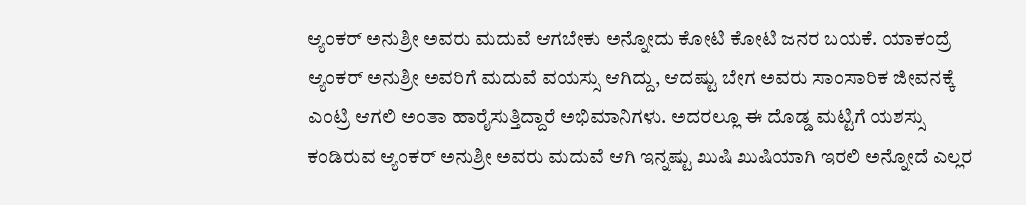ಆ್ಯಂಕ‌ರ್ ಅನುಶ್ರೀ ಅವರು ಮದುವೆ ಆಗಬೇಕು ಅನ್ನೋದು ಕೋಟಿ ಕೋಟಿ ಜನರ ಬಯಕೆ. ಯಾಕಂದ್ರೆ ಆ್ಯಂಕ‌ರ್ ಅನುಶ್ರೀ ಅವರಿಗೆ ಮದುವೆ ವಯಸ್ಸು ಆಗಿದ್ದು, ಆದಷ್ಟು ಬೇಗ ಅವರು ಸಾಂಸಾರಿಕ ಜೀವನಕ್ಕೆ ಎಂಟ್ರಿ ಆಗಲಿ ಅಂತಾ ಹಾರೈಸುತ್ತಿದ್ದಾರೆ ಅಭಿಮಾನಿಗಳು. ಅದರಲ್ಲೂ ಈ ದೊಡ್ಡ ಮಟ್ಟಿಗೆ ಯಶಸ್ಸು ಕಂಡಿರುವ ಆ್ಯಂಕ‌ರ್ ಅನುಶ್ರೀ ಅವರು ಮದುವೆ ಆಗಿ ಇನ್ನಷ್ಟು ಖುಷಿ ಖುಷಿಯಾಗಿ ಇರಲಿ ಅನ್ನೋದೆ ಎಲ್ಲರ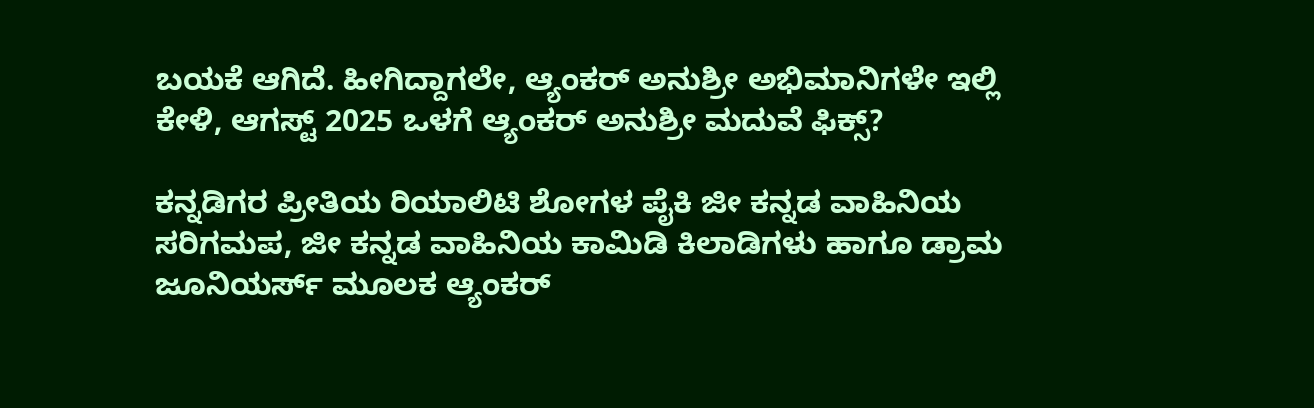ಬಯಕೆ ಆಗಿದೆ. ಹೀಗಿದ್ದಾಗಲೇ, ಆ್ಯಂಕ‌ರ್ ಅನುಶ್ರೀ ಅಭಿಮಾನಿಗಳೇ ಇಲ್ಲಿ ಕೇಳಿ, ಆಗಸ್ಟ್ 2025 ಒಳಗೆ ಆ್ಯಂಕ‌ರ್ ಅನುಶ್ರೀ ಮದುವೆ ಫಿಕ್ಸ್?

ಕನ್ನಡಿಗರ ಪ್ರೀತಿಯ ರಿಯಾಲಿಟಿ ಶೋಗಳ ಪೈಕಿ ಜೀ ಕನ್ನಡ ವಾಹಿನಿಯ ಸರಿಗಮಪ, ಜೀ ಕನ್ನಡ ವಾಹಿನಿಯ ಕಾಮಿಡಿ ಕಿಲಾಡಿಗಳು ಹಾಗೂ ಡ್ರಾಮ ಜೂನಿಯರ್ಸ್ ಮೂಲಕ ಆ್ಯಂಕ‌ರ್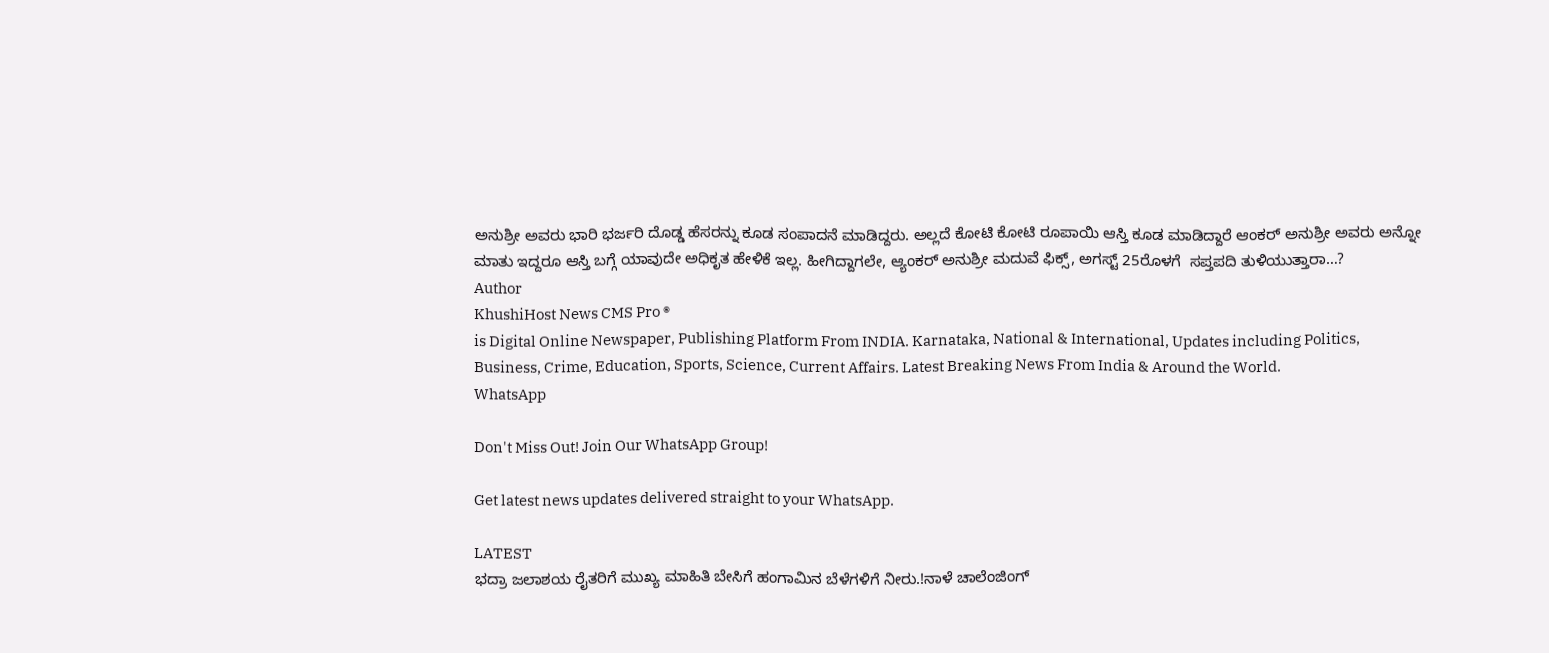ಅನುಶ್ರೀ ಅವರು ಭಾರಿ ಭರ್ಜರಿ ದೊಡ್ಡ ಹೆಸರನ್ನು ಕೂಡ ಸಂಪಾದನೆ ಮಾಡಿದ್ದರು. ಅಲ್ಲದೆ ಕೋಟಿ ಕೋಟಿ ರೂಪಾಯಿ ಆಸ್ತಿ ಕೂಡ ಮಾಡಿದ್ದಾರೆ ಆಂಕರ್ ಅನುಶ್ರೀ ಅವರು ಅನ್ನೋ ಮಾತು ಇದ್ದರೂ ಆಸ್ತಿ ಬಗ್ಗೆ ಯಾವುದೇ ಅಧಿಕೃತ ಹೇಳಿಕೆ ಇಲ್ಲ. ಹೀಗಿದ್ದಾಗಲೇ, ಆ್ಯಂಕ‌ರ್ ಅನುಶ್ರೀ ಮದುವೆ ಫಿಕ್ಸ್, ಅಗಸ್ಟ್ 25ರೊಳಗೆ  ಸಪ್ತಪದಿ ತುಳಿಯುತ್ತಾರಾ…?
Author
KhushiHost News CMS Pro ®
is Digital Online Newspaper, Publishing Platform From INDIA. Karnataka, National & International, Updates including Politics, Business, Crime, Education, Sports, Science, Current Affairs. Latest Breaking News From India & Around the World.
WhatsApp

Don't Miss Out! Join Our WhatsApp Group!

Get latest news updates delivered straight to your WhatsApp.

LATEST
ಭದ್ರಾ ಜಲಾಶಯ ರೈತರಿಗೆ ಮುಖ್ಯ ಮಾಹಿತಿ ಬೇಸಿಗೆ ಹಂಗಾಮಿನ ಬೆಳೆಗಳಿಗೆ ನೀರು.!ನಾಳೆ ಚಾಲೆಂಜಿಂಗ್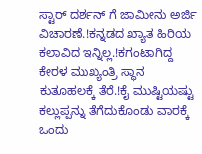ಸ್ಟಾರ್ ದರ್ಶನ್ ಗೆ ಜಾಮೀನು ಅರ್ಜಿ ವಿಚಾರಣೆ.!ಕನ್ನಡದ ಖ್ಯಾತ ಹಿರಿಯ ಕಲಾವಿದ ಇನ್ನಿಲ್ಲ.!ಕಗಂಟಾಗಿದ್ದ ಕೇರಳ ಮುಖ್ಯಂತ್ರಿ ಸ್ಥಾನ ಕುತೂಹಲಕ್ಕೆ ತೆರೆ.!ಕೈ ಮುಷ್ಟಿಯಷ್ಟು ಕಲ್ಲುಪ್ಪನ್ನು ತೆಗೆದುಕೊಂಡು ವಾರಕ್ಕೆ ಒಂದು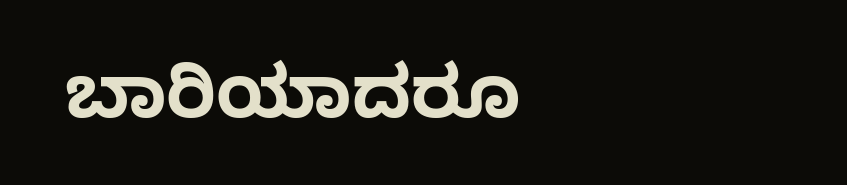ಬಾರಿಯಾದರೂ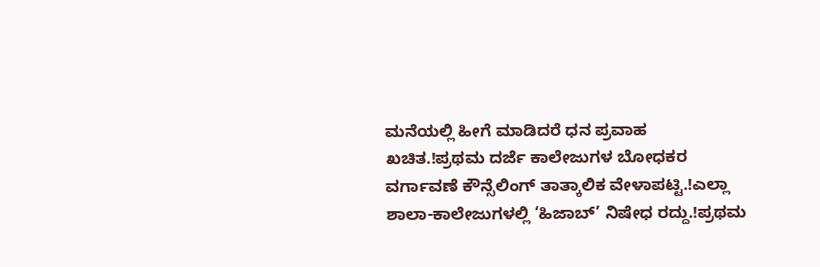ಮನೆಯಲ್ಲಿ ಹೀಗೆ ಮಾಡಿದರೆ ಧನ ಪ್ರವಾಹ ಖಚಿತ.!ಪ್ರಥಮ ದರ್ಜೆ ಕಾಲೇಜುಗಳ ಬೋಧಕರ ವರ್ಗಾವಣೆ ಕೌನ್ಸೆಲಿಂಗ್ ತಾತ್ಕಾಲಿಕ ವೇಳಾಪಟ್ಟಿ.!ಎಲ್ಲಾ ಶಾಲಾ-ಕಾಲೇಜುಗಳಲ್ಲಿ ‘ಹಿಜಾಬ್’ ನಿಷೇಧ ರದ್ದು.!ಪ್ರಥಮ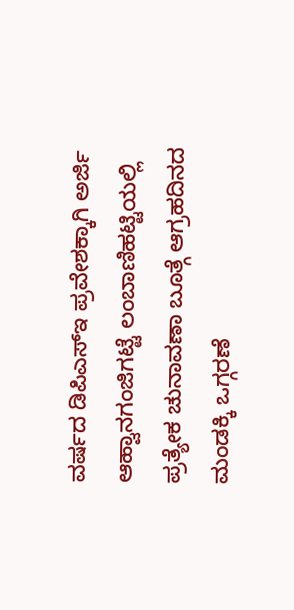ವರ್ಷದ ಡಿಪಿಎಸ್‍ಇ ಪ್ರವೇಶಕ್ಕಾಗಿ ಅರ್ಜಿ ಆಹ್ವಾನಗಂಜಿಗಟ್ಟೆ ಲಂಬಾಣಿಹಟ್ಟಿಯಲ್ಲಿ ಪ್ರತ್ಯೇಕ ಚುನಾವಣಾ ಬೂತ್ಗೆ ಆಗ್ರಹದಿನದ ಮಂಡಕ್ಕಿ ಒಗ್ಗರಣೆ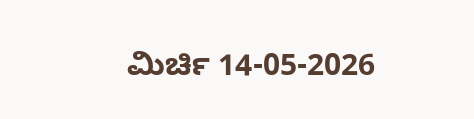ಮಿರ್ಚಿ 14-05-2026